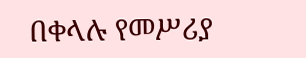በቀላሉ የመሥሪያ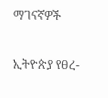ማገናኛዎች

ኢትዮጵያ የፀረ-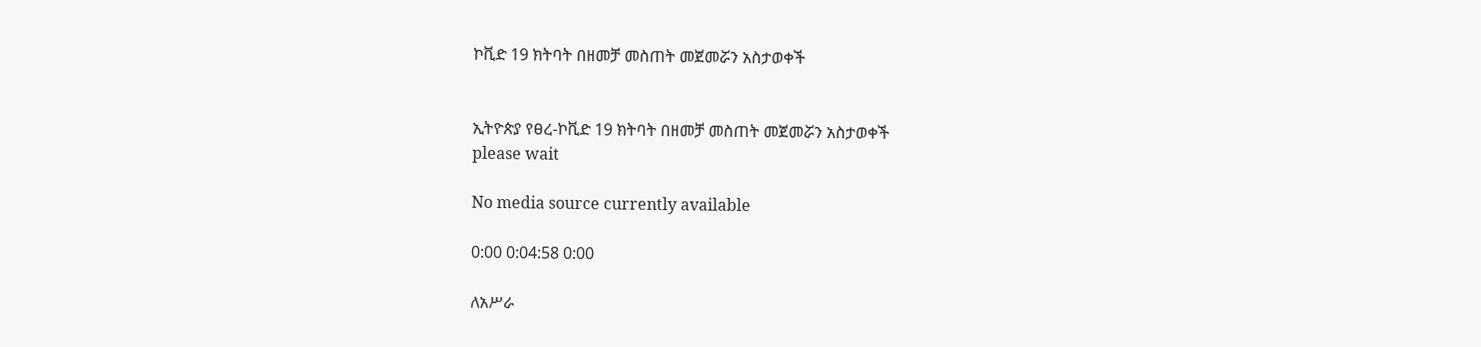ኮቪድ 19 ክትባት በዘመቻ መስጠት መጀመሯን አስታወቀች


ኢትዮጵያ የፀረ-ኮቪድ 19 ክትባት በዘመቻ መስጠት መጀመሯን አስታወቀች
please wait

No media source currently available

0:00 0:04:58 0:00

ለአሥራ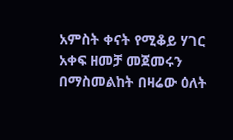አምስት ቀናት የሚቆይ ሃገር አቀፍ ዘመቻ መጀመሩን በማስመልከት በዛሬው ዕለት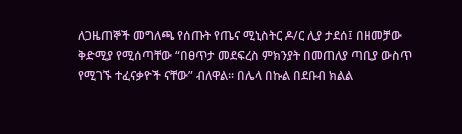ለጋዜጠኞች መግለጫ የሰጡት የጤና ሚኒስትር ዶ/ር ሊያ ታደሰ፤ በዘመቻው ቅድሚያ የሚሰጣቸው “በፀጥታ መደፍረስ ምክንያት በመጠለያ ጣቢያ ውስጥ የሚገኙ ተፈናቃዮች ናቸው” ብለዋል። በሌላ በኩል በደቡብ ክልል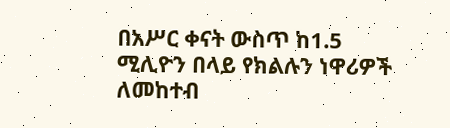በአሥር ቀናት ውስጥ ከ1.5 ሚሊዮን በላይ የክልሉን ነዋሪዎች ለመከተብ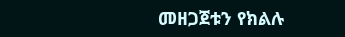መዘጋጀቱን የክልሉ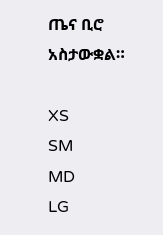ጤና ቢሮ አስታውቋል።

XS
SM
MD
LG